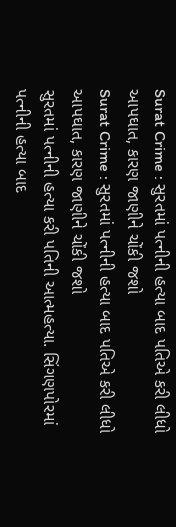Surat Crime : સુરતમાં પત્નીની હત્યા બાદ પતિએ કરી લીધો આપઘાત, કારણ જાણીને ચોંકી જશો
Surat Crime : સુરતમાં પત્નીની હત્યા બાદ પતિએ કરી લીધો આપઘાત, કારણ જાણીને ચોંકી જશો
સુરતમાં પત્નીની હત્યા કરી પતિની આત્મહત્યા. સિંગણપોરમાં પત્નીની હત્યા બાદ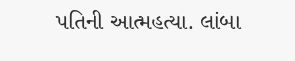પતિની આત્મહત્યા. લાંબા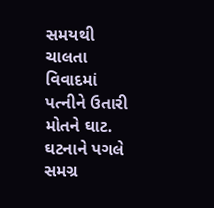સમયથી ચાલતા વિવાદમાં પત્નીને ઉતારી મોતને ઘાટ. ઘટનાને પગલે સમગ્ર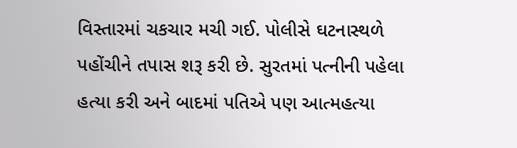વિસ્તારમાં ચકચાર મચી ગઈ. પોલીસે ઘટનાસ્થળે પહોંચીને તપાસ શરૂ કરી છે. સુરતમાં પત્નીની પહેલા હત્યા કરી અને બાદમાં પતિએ પણ આત્મહત્યા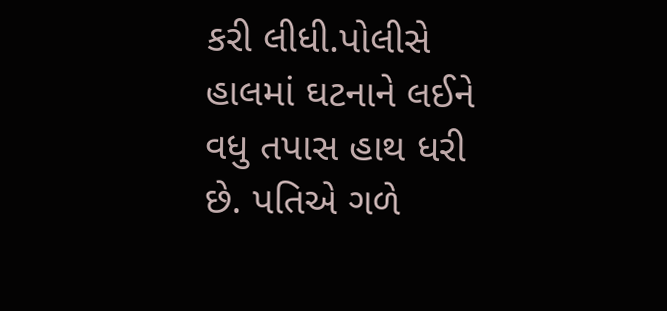કરી લીધી.પોલીસે હાલમાં ઘટનાને લઈને વધુ તપાસ હાથ ધરી છે. પતિએ ગળે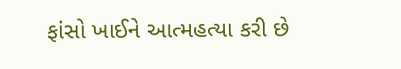ફાંસો ખાઈને આત્મહત્યા કરી છે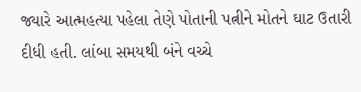જ્યારે આત્મહત્યા પહેલા તેણે પોતાની પત્નીને મોતને ઘાટ ઉતારી દીધી હતી. લાંબા સમયથી બંને વચ્ચે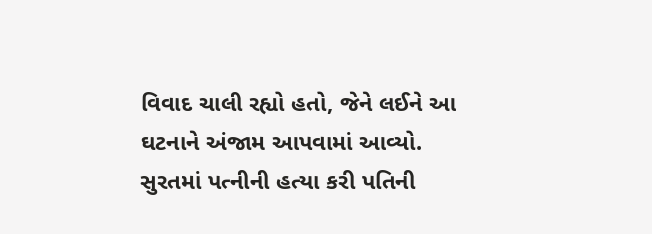વિવાદ ચાલી રહ્યો હતો, જેને લઈને આ ઘટનાને અંજામ આપવામાં આવ્યો. સુરતમાં પત્નીની હત્યા કરી પતિની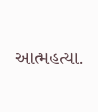આત્મહત્યા.